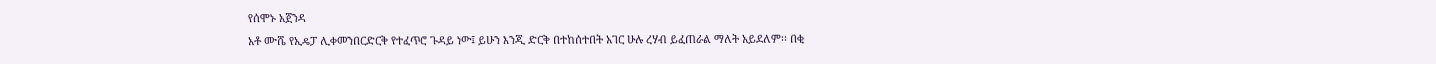የሰሞኑ አጀንዳ
አቶ ሙሼ የኢዴፓ ሊቀመንበርድርቅ የተፈጥሮ ጉዳይ ነው፤ ይሁን እንጂ ድርቅ በተከሰተበት አገር ሁሉ ረሃብ ይፈጠራል ማለት አይደለም፡፡ በቂ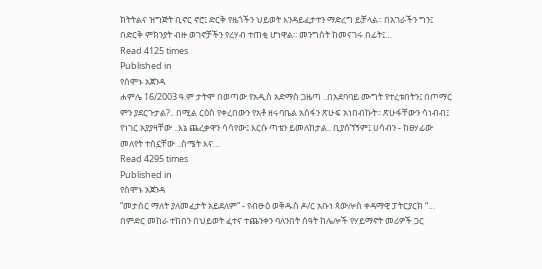ክትትልና ዝግጅት ቢኖር ኖሮ፤ ድርቅ የዜጎችን ህይወት እንዳይፈታተን ማድረግ ይቻላል፡፡ በአገራችን ግን፤ በድርቅ ምክንያት ብዙ ወገኖቻችን የረሃብ ተጠቂ ሆነዋል፡፡ መንግስት ከመናገሩ በፊት፤…
Read 4125 times
Published in
የሰሞኑ አጀንዳ
ሐምሌ 16/2003 ዓ.ም ታትሞ በወጣው የአዲስ አድማስ ጋዜጣ ..በአደባባይ ሙግት የተረቱበትን፤ በጦማር ምን ያደርጉታል?.. በሚል ርዕስ የቀረበውን የአቶ ዘሩባቤል አሰፋን ጽሁፍ አነበብኩት፡፡ ጽሁፋቸውን ሳነብብ፤ የነገር አያያዛቸው ..እኔ ጨረቃዋን ሳሳየው፤ እርሱ ጣቴን ይመለከታል.. ቢያሰኘኝም፤ ሀሳብን - ከፀሃፊው መለየት ተስኗቸው ..ስሜት እና…
Read 4295 times
Published in
የሰሞኑ አጀንዳ
“መታሰር ማለት ያለመፈታት አይደለም” - የብፁዕ ወቅዱስ ዶ/ር አቡነ ጳውሎስ ቀዳማዊ ፓትርያርክ “… በምድር መከራ ተከበን በህይወት ፈተና ተጨንቀን ባለንበት ሰዓት ከሌሎች የሃይማኖት መሪዎች ጋር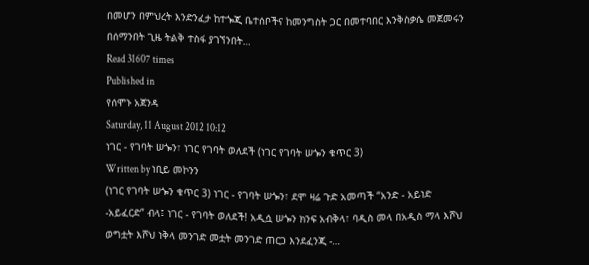በመሆን በምህረት እንድንፈታ ከተጐጂ ቤተሰቦችና ከመንግስት ጋር በመተባበር እንቅስቃሴ መጀመሩን በሰማንበት ጊዜ ትልቅ ተስፋ ያገኘንበት…
Read 31607 times
Published in
የሰሞኑ አጀንዳ
Saturday, 11 August 2012 10:12
ነገር - የገባት ሠጐን፣ ነገር የገባት ወለደች (ነገር የገባት ሠጐን ቁጥር 3)
Written by ነቢይ መኮንን
(ነገር የገባት ሠጐን ቁጥር 3) ነገር - የገባት ሠጐን፣ ደሞ ዛሬ ጉድ አመጣች “አንድ - አይነድ -አይፈርድ” ብላ፤ ነገር - የገባት ወለደች! አዲሷ ሠጐን ክንፍ አብቅላ፣ ባዲስ መላ በአዲስ ማላ እሾህ ወግቷት እሾህ ነቅላ መንገድ መቷት መንገድ ጠርጋ እንደፈንጂ -…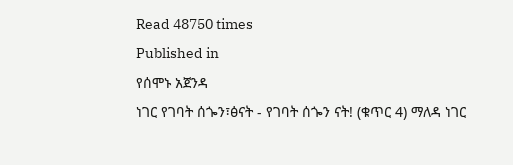Read 48750 times
Published in
የሰሞኑ አጀንዳ
ነገር የገባት ሰጐን፣ፅናት - የገባት ሰጐን ናት! (ቁጥር 4) ማለዳ ነገር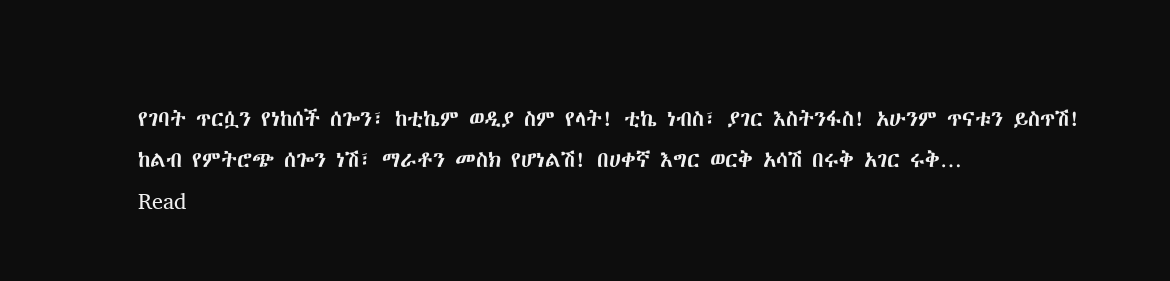የገባት ጥርሷን የነከሰች ሰጐን፣ ከቲኬም ወዲያ ስም የላት! ቲኬ ነብስ፣ ያገር እስትንፋስ! አሁንም ጥናቱን ይስጥሽ! ከልብ የምትሮጭ ሰጐን ነሽ፣ ማራቶን መስክ የሆነልሽ! በሀቀኛ እግር ወርቅ አሳሽ በሩቅ አገር ሩቅ…
Read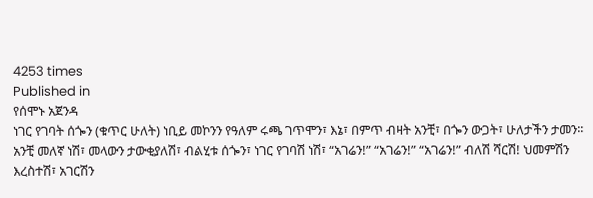4253 times
Published in
የሰሞኑ አጀንዳ
ነገር የገባት ሰጐን (ቁጥር ሁለት) ነቢይ መኮንን የዓለም ሩጫ ገጥሞን፣ እኔ፣ በምጥ ብዛት አንቺ፣ በጐን ውጋት፣ ሁለታችን ታመን፡፡ አንቺ መለኛ ነሽ፣ መላውን ታውቂያለሽ፣ ብልሂቱ ሰጐን፣ ነገር የገባሽ ነሽ፣ “አገሬን!” “አገሬን!” “አገሬን!” ብለሽ ሻርሽ! ህመምሽን እረስተሽ፣ አገርሽን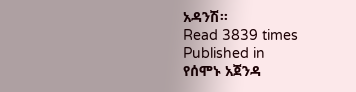አዳንሽ፡፡
Read 3839 times
Published in
የሰሞኑ አጀንዳ